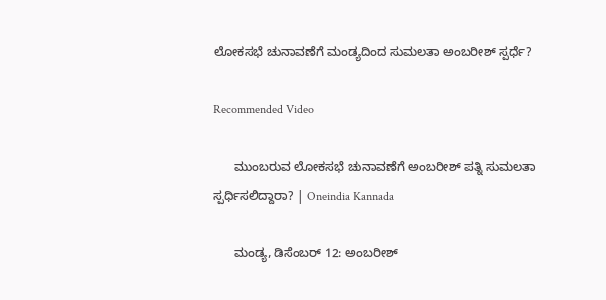ಲೋಕಸಭೆ ಚುನಾವಣೆಗೆ ಮಂಡ್ಯದಿಂದ ಸುಮಲತಾ ಅಂಬರೀಶ್‌ ಸ್ಪರ್ಧೆ?

Recommended Video

      ಮುಂಬರುವ ಲೋಕಸಭೆ ಚುನಾವಣೆಗೆ ಅಂಬರೀಶ್ ಪತ್ನಿ ಸುಮಲತಾ ಸ್ಪರ್ಧಿಸಲಿದ್ದಾರಾ? | Oneindia Kannada

      ಮಂಡ್ಯ, ಡಿಸೆಂಬರ್ 12: ಅಂಬರೀಶ್‌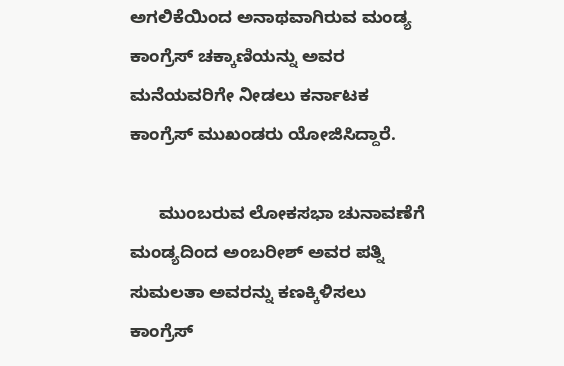ಅಗಲಿಕೆಯಿಂದ ಅನಾಥವಾಗಿರುವ ಮಂಡ್ಯ ಕಾಂಗ್ರೆಸ್ ಚಕ್ಕಾಣಿಯನ್ನು ಅವರ ಮನೆಯವರಿಗೇ ನೀಡಲು ಕರ್ನಾಟಕ ಕಾಂಗ್ರೆಸ್ ಮುಖಂಡರು ಯೋಜಿಸಿದ್ದಾರೆ.

      ಮುಂಬರುವ ಲೋಕಸಭಾ ಚುನಾವಣೆಗೆ ಮಂಡ್ಯದಿಂದ ಅಂಬರೀಶ್ ಅವರ ಪತ್ನಿ ಸುಮಲತಾ ಅವರನ್ನು ಕಣಕ್ಕಿಳಿಸಲು ಕಾಂಗ್ರೆಸ್‌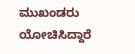ಮುಖಂಡರು ಯೋಚಿಸಿದ್ದಾರೆ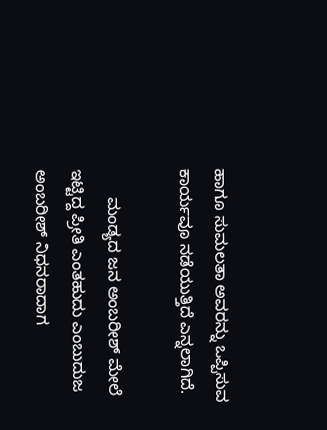ಹಾಗೂ ಸುಮಲತಾ ಅವರನ್ನು ಒಪ್ಪಿಸುವ ಕಾರ್ಯವೂ ನಡೆಯುತ್ತಿದೆ ಎನ್ನಲಾಗಿದೆ.

      ಮಂಡ್ಯದ ಜನ ಅಂಬರೀಶ್‌ ಮೇಲೆ ಇಟ್ಟಿದ್ದ ಪ್ರೀತಿ ಎಂತಹುದು ಎಂಬುದುಜ ಅಂಬರೀಶ್‌ ನಿಧನರಾದಾಗ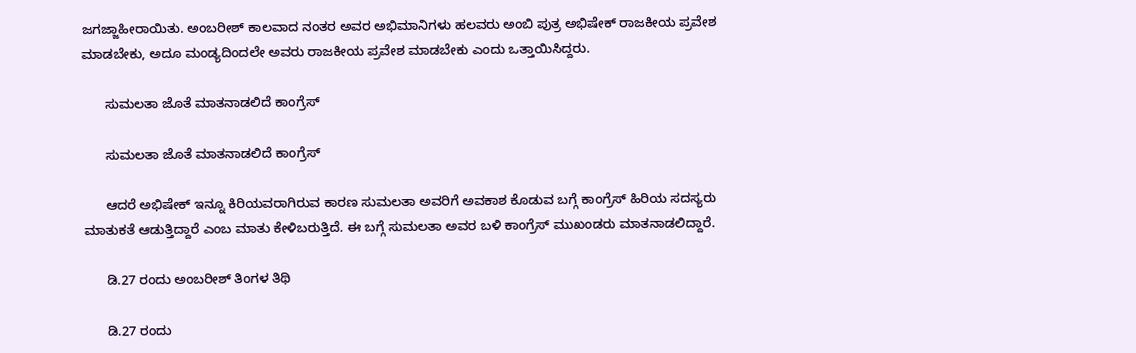ಜಗಜ್ಜಾಹೀರಾಯಿತು. ಅಂಬರೀಶ್‌ ಕಾಲವಾದ ನಂತರ ಅವರ ಅಭಿಮಾನಿಗಳು ಹಲವರು ಅಂಬಿ ಪುತ್ರ ಅಭಿಷೇಕ್ ರಾಜಕೀಯ ಪ್ರವೇಶ ಮಾಡಬೇಕು, ಅದೂ ಮಂಡ್ಯದಿಂದಲೇ ಅವರು ರಾಜಕೀಯ ಪ್ರವೇಶ ಮಾಡಬೇಕು ಎಂದು ಒತ್ತಾಯಿಸಿದ್ದರು.

      ಸುಮಲತಾ ಜೊತೆ ಮಾತನಾಡಲಿದೆ ಕಾಂಗ್ರೆಸ್‌

      ಸುಮಲತಾ ಜೊತೆ ಮಾತನಾಡಲಿದೆ ಕಾಂಗ್ರೆಸ್‌

      ಆದರೆ ಅಭಿಷೇಕ್‌ ಇನ್ನೂ ಕಿರಿಯವರಾಗಿರುವ ಕಾರಣ ಸುಮಲತಾ ಅವರಿಗೆ ಅವಕಾಶ ಕೊಡುವ ಬಗ್ಗೆ ಕಾಂಗ್ರೆಸ್‌ ಹಿರಿಯ ಸದಸ್ಯರು ಮಾತುಕತೆ ಆಡುತ್ತಿದ್ದಾರೆ ಎಂಬ ಮಾತು ಕೇಳಿಬರುತ್ತಿದೆ. ಈ ಬಗ್ಗೆ ಸುಮಲತಾ ಅವರ ಬಳಿ ಕಾಂಗ್ರೆಸ್ ಮುಖಂಡರು ಮಾತನಾಡಲಿದ್ದಾರೆ.

      ಡಿ.27 ರಂದು ಅಂಬರೀಶ್‌ ತಿಂಗಳ ತಿಥಿ

      ಡಿ.27 ರಂದು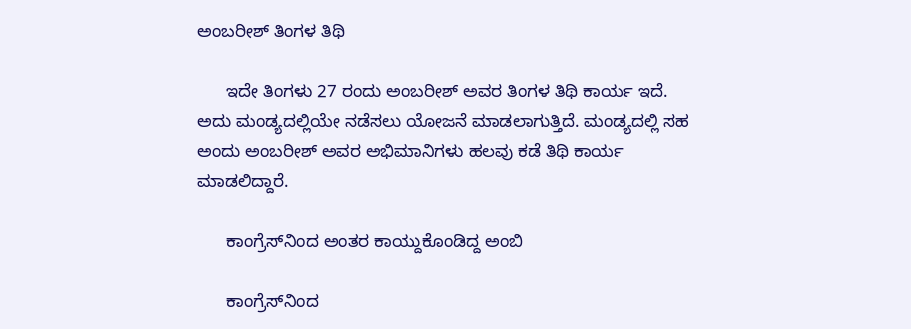ಅಂಬರೀಶ್‌ ತಿಂಗಳ ತಿಥಿ

      ಇದೇ ತಿಂಗಳು 27 ರಂದು ಅಂಬರೀಶ್‌ ಅವರ ತಿಂಗಳ ತಿಥಿ ಕಾರ್ಯ ಇದೆ. ಅದು ಮಂಡ್ಯದಲ್ಲಿಯೇ ನಡೆಸಲು ಯೋಜನೆ ಮಾಡಲಾಗುತ್ತಿದೆ. ಮಂಡ್ಯದಲ್ಲಿ ಸಹ ಅಂದು ಅಂಬರೀಶ್‌ ಅವರ ಅಭಿಮಾನಿಗಳು ಹಲವು ಕಡೆ ತಿಥಿ ಕಾರ್ಯ ಮಾಡಲಿದ್ದಾರೆ.

      ಕಾಂಗ್ರೆಸ್‌ನಿಂದ ಅಂತರ ಕಾಯ್ದುಕೊಂಡಿದ್ದ ಅಂಬಿ

      ಕಾಂಗ್ರೆಸ್‌ನಿಂದ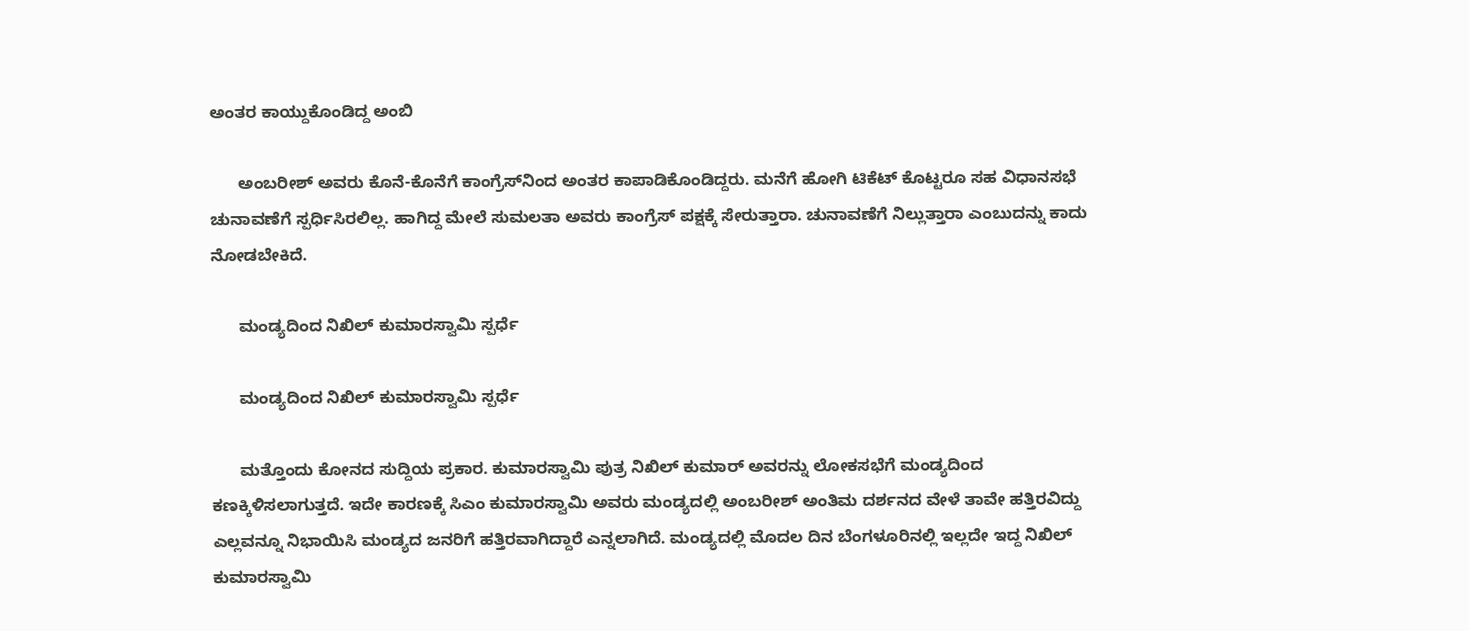ಅಂತರ ಕಾಯ್ದುಕೊಂಡಿದ್ದ ಅಂಬಿ

      ಅಂಬರೀಶ್‌ ಅವರು ಕೊನೆ-ಕೊನೆಗೆ ಕಾಂಗ್ರೆಸ್‌ನಿಂದ ಅಂತರ ಕಾಪಾಡಿಕೊಂಡಿದ್ದರು. ಮನೆಗೆ ಹೋಗಿ ಟಿಕೆಟ್ ಕೊಟ್ಟರೂ ಸಹ ವಿಧಾನಸಭೆ ಚುನಾವಣೆಗೆ ಸ್ಪರ್ಧಿಸಿರಲಿಲ್ಲ. ಹಾಗಿದ್ದ ಮೇಲೆ ಸುಮಲತಾ ಅವರು ಕಾಂಗ್ರೆಸ್‌ ಪಕ್ಷಕ್ಕೆ ಸೇರುತ್ತಾರಾ. ಚುನಾವಣೆಗೆ ನಿಲ್ಲುತ್ತಾರಾ ಎಂಬುದನ್ನು ಕಾದು ನೋಡಬೇಕಿದೆ.

      ಮಂಡ್ಯದಿಂದ ನಿಖಿಲ್ ಕುಮಾರಸ್ವಾಮಿ ಸ್ಪರ್ಧೆ

      ಮಂಡ್ಯದಿಂದ ನಿಖಿಲ್ ಕುಮಾರಸ್ವಾಮಿ ಸ್ಪರ್ಧೆ

      ಮತ್ತೊಂದು ಕೋನದ ಸುದ್ದಿಯ ಪ್ರಕಾರ. ಕುಮಾರಸ್ವಾಮಿ ಪುತ್ರ ನಿಖಿಲ್ ಕುಮಾರ್ ಅವರನ್ನು ಲೋಕಸಭೆಗೆ ಮಂಡ್ಯದಿಂದ ಕಣಕ್ಕಿಳಿಸಲಾಗುತ್ತದೆ. ಇದೇ ಕಾರಣಕ್ಕೆ ಸಿಎಂ ಕುಮಾರಸ್ವಾಮಿ ಅವರು ಮಂಡ್ಯದಲ್ಲಿ ಅಂಬರೀಶ್‌ ಅಂತಿಮ ದರ್ಶನದ ವೇಳೆ ತಾವೇ ಹತ್ತಿರವಿದ್ದು ಎಲ್ಲವನ್ನೂ ನಿಭಾಯಿಸಿ ಮಂಡ್ಯದ ಜನರಿಗೆ ಹತ್ತಿರವಾಗಿದ್ದಾರೆ ಎನ್ನಲಾಗಿದೆ. ಮಂಡ್ಯದಲ್ಲಿ ಮೊದಲ ದಿನ ಬೆಂಗಳೂರಿನಲ್ಲಿ ಇಲ್ಲದೇ ಇದ್ದ ನಿಖಿಲ್ ಕುಮಾರಸ್ವಾಮಿ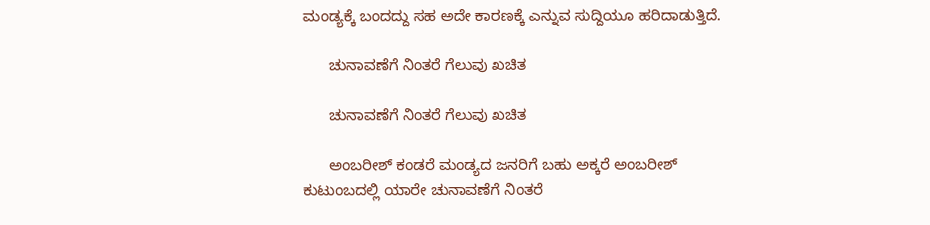ಮಂಡ್ಯಕ್ಕೆ ಬಂದದ್ದು ಸಹ ಅದೇ ಕಾರಣಕ್ಕೆ ಎನ್ನುವ ಸುದ್ದಿಯೂ ಹರಿದಾಡುತ್ತಿದೆ.

      ಚುನಾವಣೆಗೆ ನಿಂತರೆ ಗೆಲುವು ಖಚಿತ

      ಚುನಾವಣೆಗೆ ನಿಂತರೆ ಗೆಲುವು ಖಚಿತ

      ಅಂಬರೀಶ್‌ ಕಂಡರೆ ಮಂಡ್ಯದ ಜನರಿಗೆ ಬಹು ಅಕ್ಕರೆ ಅಂಬರೀಶ್‌ ಕುಟುಂಬದಲ್ಲಿ ಯಾರೇ ಚುನಾವಣೆಗೆ ನಿಂತರೆ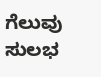ಗೆಲುವು ಸುಲಭ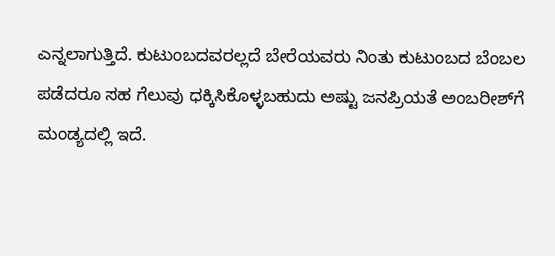ಎನ್ನಲಾಗುತ್ತಿದೆ. ಕುಟುಂಬದವರಲ್ಲದೆ ಬೇರೆಯವರು ನಿಂತು ಕುಟುಂಬದ ಬೆಂಬಲ ಪಡೆದರೂ ಸಹ ಗೆಲುವು ಧಕ್ಕಿಸಿಕೊಳ್ಳಬಹುದು ಅಷ್ಟು ಜನಪ್ರಿಯತೆ ಅಂಬರೀಶ್‌ಗೆ ಮಂಡ್ಯದಲ್ಲಿ ಇದೆ.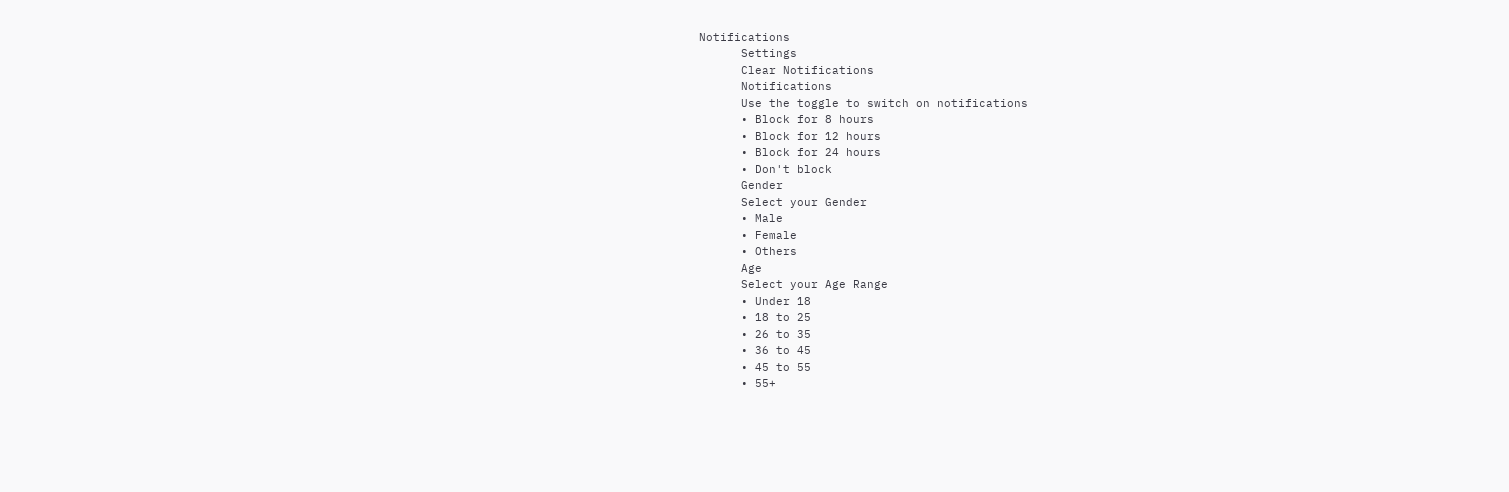Notifications
      Settings
      Clear Notifications
      Notifications
      Use the toggle to switch on notifications
      • Block for 8 hours
      • Block for 12 hours
      • Block for 24 hours
      • Don't block
      Gender
      Select your Gender
      • Male
      • Female
      • Others
      Age
      Select your Age Range
      • Under 18
      • 18 to 25
      • 26 to 35
      • 36 to 45
      • 45 to 55
      • 55+